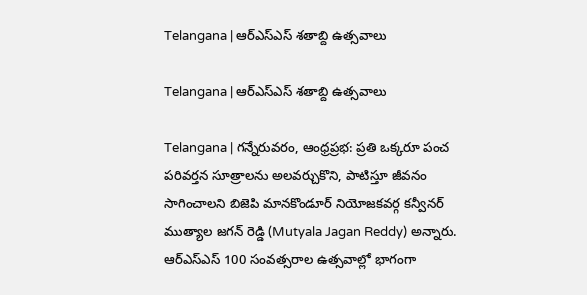Telangana | ఆర్ఎస్ఎస్ శతాబ్ది ఉత్సవాలు

Telangana | ఆర్ఎస్ఎస్ శతాబ్ది ఉత్సవాలు

Telangana | గన్నేరువరం, ఆంధ్రప్రభ: ప్రతి ఒక్కరూ పంచ పరివర్తన సూత్రాలను అలవర్చుకొని, పాటిస్తూ జీవనం సాగించాలని బిజెపి మానకొండూర్ నియోజకవర్గ కన్వీనర్ ముత్యాల జగన్ రెడ్డి (Mutyala Jagan Reddy) అన్నారు. ఆర్ఎస్ఎస్ 100 సంవత్సరాల ఉత్సవాల్లో భాగంగా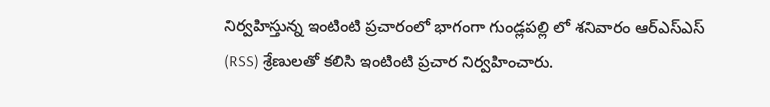నిర్వహిస్తున్న ఇంటింటి ప్రచారంలో భాగంగా గుండ్లపల్లి లో శనివారం ఆర్ఎస్ఎస్ (RSS) శ్రేణులతో కలిసి ఇంటింటి ప్రచార నిర్వహించారు.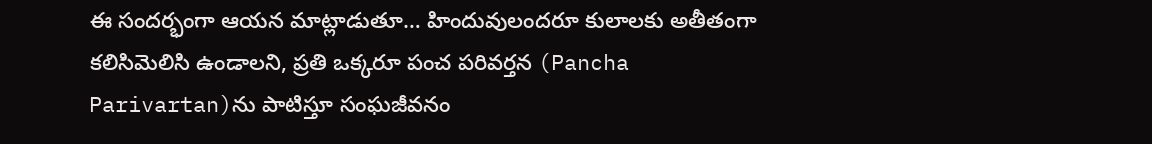ఈ సందర్భంగా ఆయన మాట్లాడుతూ… హిందువులందరూ కులాలకు అతీతంగా కలిసిమెలిసి ఉండాలని, ప్రతి ఒక్కరూ పంచ పరివర్తన (Pancha Parivartan)ను పాటిస్తూ సంఘజీవనం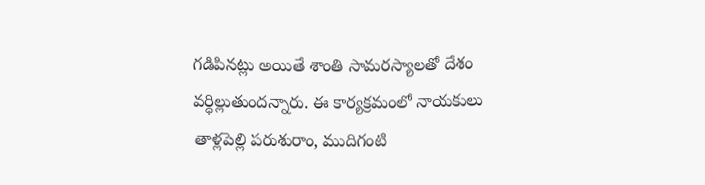గడిపినట్లు అయితే శాంతి సామరస్యాలతో దేశం వర్ధిల్లుతుందన్నారు. ఈ కార్యక్రమంలో నాయకులు తాళ్లపెల్లి పరుశురాం, ముదిగంటి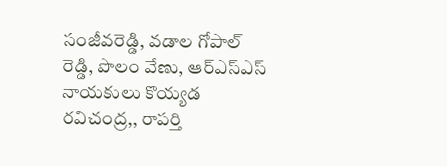సంజీవరెడ్డి, వడాల గోపాల్ రెడ్డి, పొలం వేణు, ఆర్ఎస్ఎస్ నాయకులు కొయ్యడ రవిచంద్ర,, రాపర్తి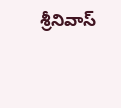శ్రీనివాస్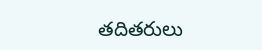తదితరులు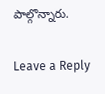పాల్గొన్నారు.

Leave a Reply